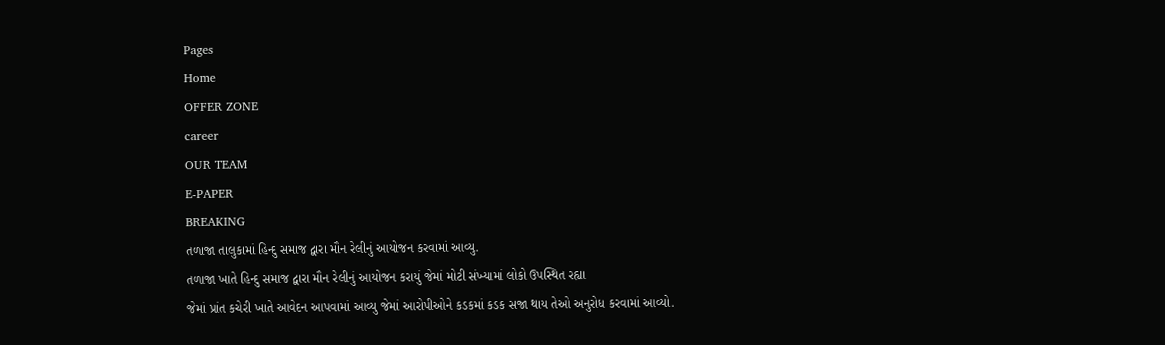Pages
Home
OFFER ZONE
career
OUR TEAM
E-PAPER
BREAKING
તળાજા તાલુકામાં હિન્દુ સમાજ દ્વારા મૌન રેલીનું આયોજન કરવામાં આવ્યુ.
તળાજા ખાતે હિન્દુ સમાજ દ્વારા મૌન રેલીનું આયોજન કરાયું જેમાં મોટી સંખ્યામાં લોકો ઉપસ્થિત રહ્યા
જેમાં પ્રાંત કચેરી ખાતે આવેદન આપવામાં આવ્યુ જેમાં આરોપીઓને કડકમાં કડક સજા થાય તેઓ અનુરોધ કરવામાં આવ્યો.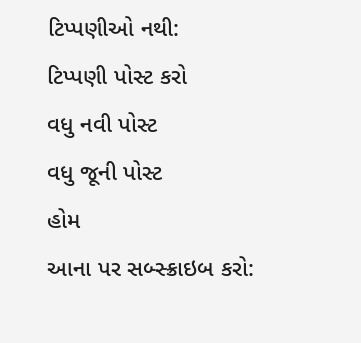ટિપ્પણીઓ નથી:
ટિપ્પણી પોસ્ટ કરો
વધુ નવી પોસ્ટ
વધુ જૂની પોસ્ટ
હોમ
આના પર સબ્સ્ક્રાઇબ કરો: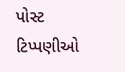પોસ્ટ ટિપ્પણીઓ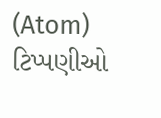(Atom)
ટિપ્પણીઓ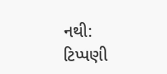નથી:
ટિપ્પણી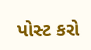પોસ્ટ કરો